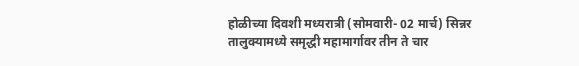होळीच्या दिवशी मध्यरात्री (सोमवारी- 02 मार्च) सिन्नर तालुक्यामध्ये समृद्धी महामार्गावर तीन ते चार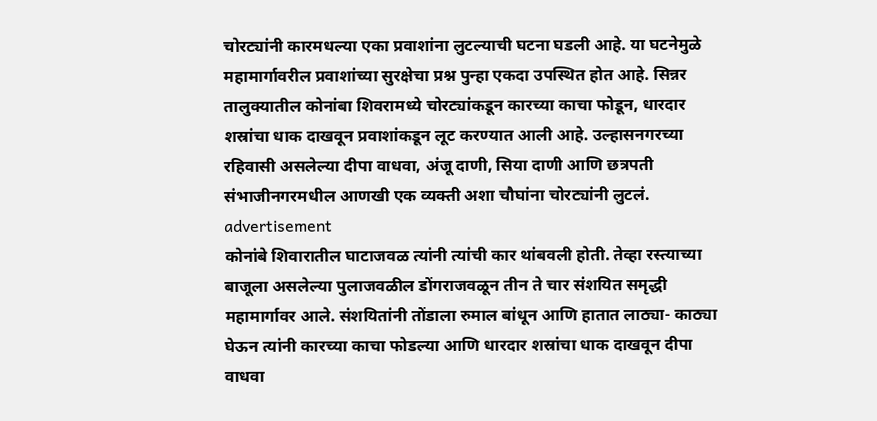चोरट्यांनी कारमधल्या एका प्रवाशांना लुटल्याची घटना घडली आहे. या घटनेमुळे महामार्गावरील प्रवाशांच्या सुरक्षेचा प्रश्न पुन्हा एकदा उपस्थित होत आहे. सिन्नर तालुक्यातील कोनांबा शिवरामध्ये चोरट्यांकडून कारच्या काचा फोडून, धारदार शस्रांचा धाक दाखवून प्रवाशांकडून लूट करण्यात आली आहे. उल्हासनगरच्या रहिवासी असलेल्या दीपा वाधवा, अंजू दाणी, सिया दाणी आणि छत्रपती संभाजीनगरमधील आणखी एक व्यक्ती अशा चौघांना चोरट्यांनी लुटलं.
advertisement
कोनांबे शिवारातील घाटाजवळ त्यांनी त्यांची कार थांबवली होती. तेव्हा रस्त्याच्या बाजूला असलेल्या पुलाजवळील डोंगराजवळून तीन ते चार संशयित समृद्धी महामार्गावर आले. संशयितांनी तोंडाला रुमाल बांधून आणि हातात लाठ्या- काठ्या घेऊन त्यांनी कारच्या काचा फोडल्या आणि धारदार शस्रांचा धाक दाखवून दीपा वाधवा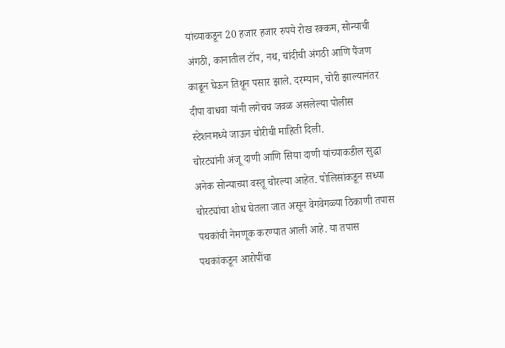यांच्याकडून 20 हजार हजार रुपये रोख रक्कम, सोन्याची अंगठी, कानातील टॉप, नथ, चांदीची अंगठी आणि पैंजण काढून घेऊन तिथून पसार झाले. दरम्यान, चोरी झाल्यानंतर दीपा वाधवा यांनी लगेचच जवळ असलेल्या पोलीस स्टेशनमध्ये जाऊन चोरीची माहिती दिली.
चोरट्यांनी अंजू दाणी आणि सिया दाणी यांच्याकडील सुद्धा अनेक सोन्याच्या वस्तू चोरल्या आहेत. पोलिसांकडून सध्या चोरट्यांचा शोध घेतला जात असून वेगवेगळ्या ठिकाणी तपास पथकांची नेमणूक करण्यात आली आहे. या तपास पथकांकडून आरोपींचा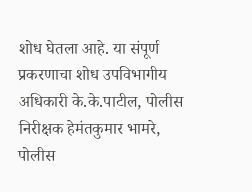शोध घेतला आहे. या संपूर्ण प्रकरणाचा शोध उपविभागीय अधिकारी के.के.पाटील, पोलीस निरीक्षक हेमंतकुमार भामरे, पोलीस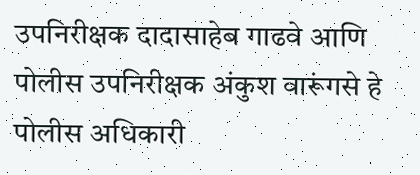उपनिरीक्षक दादासाहेब गाढवे आणि पोलीस उपनिरीक्षक अंकुश वारूंगसे हे पोलीस अधिकारी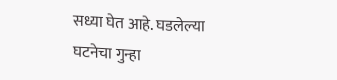सध्या घेत आहे. घडलेल्या घटनेचा गुन्हा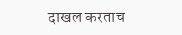दाखल करताच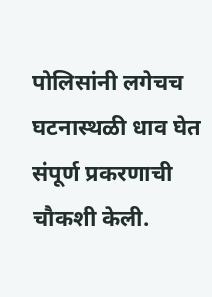पोलिसांनी लगेचच घटनास्थळी धाव घेत संपूर्ण प्रकरणाची चौकशी केली.